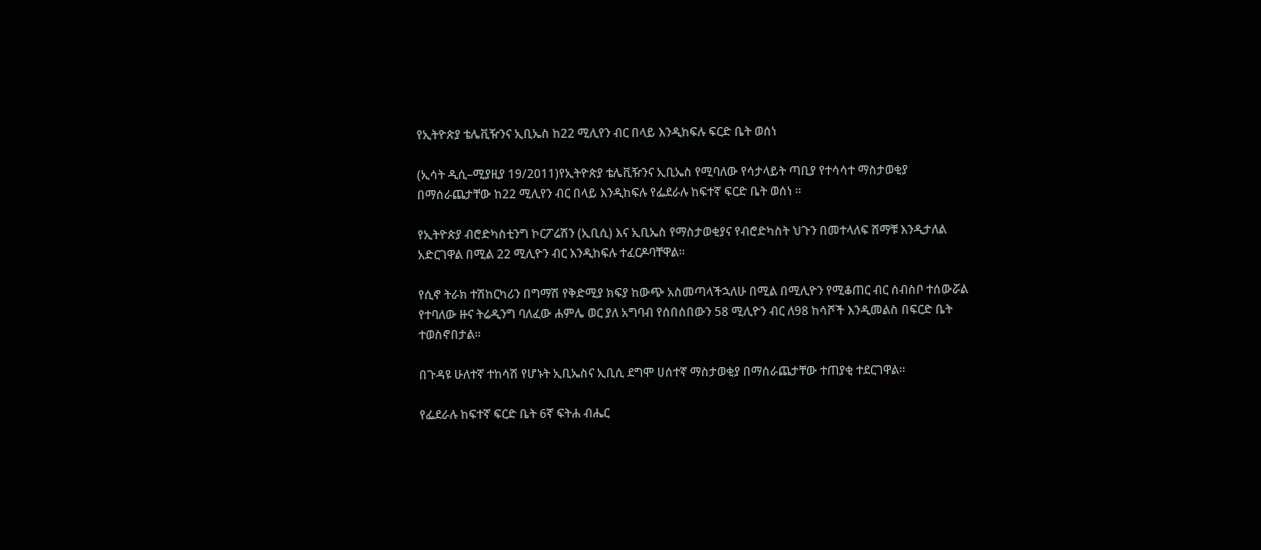የኢትዮጵያ ቴሌቪዥንና ኢቢኤስ ከ22 ሚሊየን ብር በላይ እንዲከፍሉ ፍርድ ቤት ወሰነ

(ኢሳት ዲሲ–ሚያዚያ 19/2011)የኢትዮጵያ ቴሌቪዥንና ኢቢኤስ የሚባለው የሳታላይት ጣቢያ የተሳሳተ ማስታወቂያ በማሰራጨታቸው ከ22 ሚሊየን ብር በላይ እንዲከፍሉ የፌደራሉ ከፍተኛ ፍርድ ቤት ወሰነ ።

የኢትዮጵያ ብሮድካስቲንግ ኮርፖሬሽን (ኢቢሲ) እና ኢቢኤስ የማስታወቂያና የብሮድካስት ህጉን በመተላለፍ ሸማቹ እንዲታለል አድርገዋል በሚል 22 ሚሊዮን ብር እንዲከፍሉ ተፈርዶባቸዋል።

የሲኖ ትራክ ተሽከርካሪን በግማሽ የቅድሚያ ክፍያ ከውጭ አስመጣላችኋለሁ በሚል በሚሊዮን የሚቆጠር ብር ሰብስቦ ተሰውሯል የተባለው ዙና ትሬዲንግ ባለፈው ሐምሌ ወር ያለ አግባብ የሰበሰበውን 58 ሚሊዮን ብር ለ98 ከሳሾች እንዲመልስ በፍርድ ቤት ተወስኖበታል፡፡

በጉዳዩ ሁለተኛ ተከሳሽ የሆኑት ኢቢኤስና ኢቢሲ ደግሞ ሀሰተኛ ማስታወቂያ በማሰራጨታቸው ተጠያቂ ተደርገዋል።

የፌደራሉ ከፍተኛ ፍርድ ቤት 6ኛ ፍትሐ ብሔር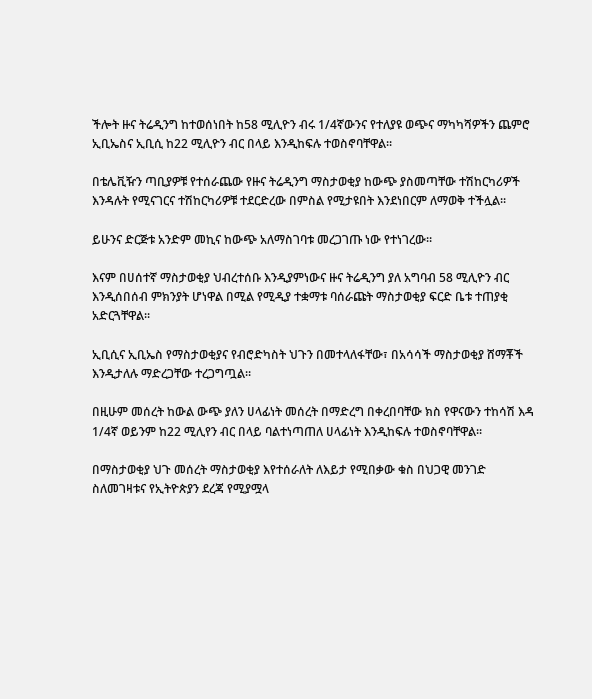ችሎት ዙና ትሬዲንግ ከተወሰነበት ከ58 ሚሊዮን ብሩ 1/4ኛውንና የተለያዩ ወጭና ማካካሻዎችን ጨምሮ ኢቢኤስና ኢቢሲ ከ22 ሚሊዮን ብር በላይ እንዲከፍሉ ተወስኖባቸዋል፡፡

በቴሌቪዥን ጣቢያዎቹ የተሰራጨው የዙና ትሬዲንግ ማስታወቂያ ከውጭ ያስመጣቸው ተሽከርካሪዎች እንዳሉት የሚናገርና ተሽከርካሪዎቹ ተደርድረው በምስል የሚታዩበት እንደነበርም ለማወቅ ተችሏል፡፡

ይሁንና ድርጅቱ አንድም መኪና ከውጭ አለማስገባቱ መረጋገጡ ነው የተነገረው።

እናም በሀሰተኛ ማስታወቂያ ህብረተሰቡ እንዲያምነውና ዙና ትሬዲንግ ያለ አግባብ 58 ሚሊዮን ብር እንዲሰበሰብ ምክንያት ሆነዋል በሚል የሚዲያ ተቋማቱ ባሰራጩት ማስታወቂያ ፍርድ ቤቱ ተጠያቂ አድርጓቸዋል፡፡

ኢቢሲና ኢቢኤስ የማስታወቂያና የብሮድካስት ህጉን በመተላለፋቸው፣ በአሳሳች ማስታወቂያ ሸማቾች እንዲታለሉ ማድረጋቸው ተረጋግጧል።

በዚሁም መሰረት ከውል ውጭ ያለን ሀላፊነት መሰረት በማድረግ በቀረበባቸው ክስ የዋናውን ተከሳሽ እዳ 1/4ኛ ወይንም ከ22 ሚሊየን ብር በላይ ባልተነጣጠለ ሀላፊነት እንዲከፍሉ ተወስኖባቸዋል፡፡

በማስታወቂያ ህጉ መሰረት ማስታወቂያ እየተሰራለት ለእይታ የሚበቃው ቁስ በህጋዊ መንገድ ስለመገዛቱና የኢትዮጵያን ደረጃ የሚያሟላ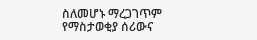ስለመሆኑ ማረጋገጥም የማስታወቂያ ሰሪውና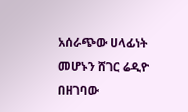አሰራጭው ሀላፊነት መሆኑን ሸገር ሬዲዮ በዘገባው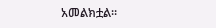አመልክቷል።